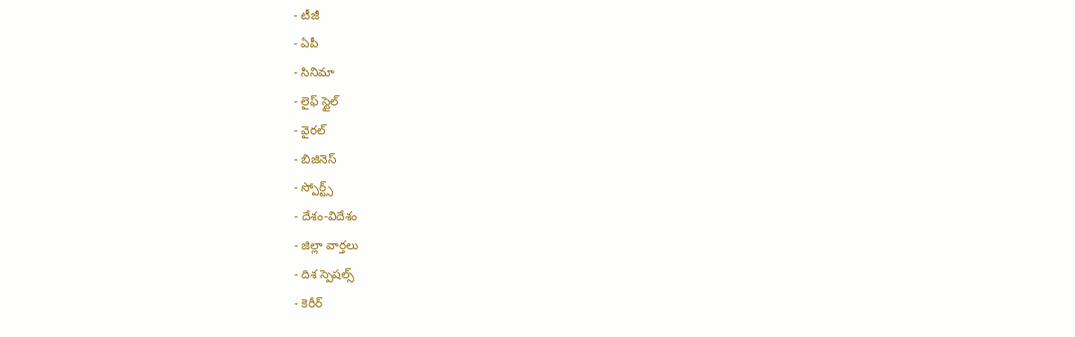- టీజీ
- ఏపీ
- సినిమా
- లైఫ్ స్టైల్
- వైరల్
- బిజినెస్
- స్పోర్ట్స్
- దేశం-విదేశం
- జిల్లా వార్తలు
- దిశ స్పెషల్స్
- కెరీర్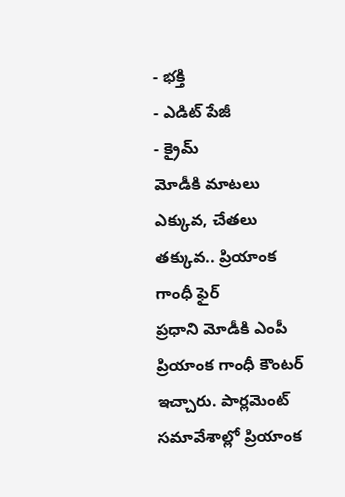- భక్తి
- ఎడిట్ పేజీ
- క్రైమ్
మోడీకి మాటలు ఎక్కువ, చేతలు తక్కువ.. ప్రియాంక గాంధీ ఫైర్
ప్రధాని మోడీకి ఎంపీ ప్రియాంక గాంధీ కౌంటర్ ఇచ్చారు. పార్లమెంట్ సమావేశాల్లో ప్రియాంక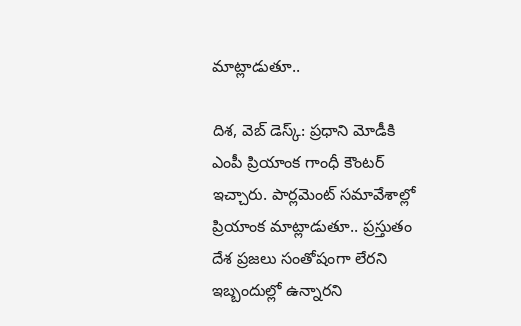మాట్లాడుతూ..

దిశ, వెబ్ డెస్క్: ప్రధాని మోడీకి ఎంపీ ప్రియాంక గాంధీ కౌంటర్ ఇచ్చారు. పార్లమెంట్ సమావేశాల్లో ప్రియాంక మాట్లాడుతూ.. ప్రస్తుతం దేశ ప్రజలు సంతోషంగా లేరని ఇబ్బందుల్లో ఉన్నారని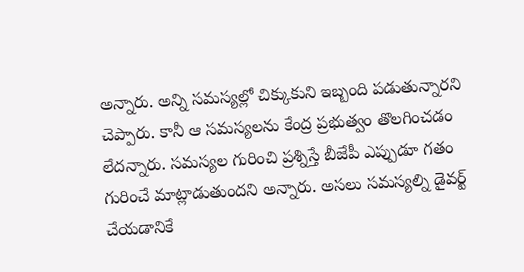అన్నారు. అన్ని సమస్యల్లో చిక్కుకుని ఇబ్బంది పడుతున్నారని చెప్పారు. కానీ ఆ సమస్యలను కేంద్ర ప్రభుత్వం తొలగించడం లేదన్నారు. సమస్యల గురించి ప్రశ్నిస్తే బీజేపీ ఎప్పుడూ గతం గురించే మాట్లాడుతుందని అన్నారు. అసలు సమస్యల్ని డైవర్ట్ చేయడానికే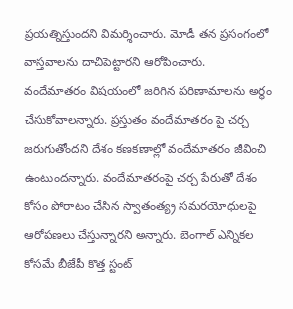ప్రయత్నిస్తుందని విమర్శించారు. మోడీ తన ప్రసంగంలో వాస్తవాలను దాచిపెట్టారని ఆరోపించారు.
వందేమాతరం విషయంలో జరిగిన పరిణామాలను అర్థం చేసుకోవాలన్నారు. ప్రస్తుతం వందేమాతరం పై చర్చ జరుగుతోందని దేశం కణకణాల్లో వందేమాతరం జీవించి ఉంటుందన్నారు. వందేమాతరంపై చర్చ పేరుతో దేశం కోసం పోరాటం చేసిన స్వాతంత్య్ర సమరయోధులపై ఆరోపణలు చేస్తున్నారని అన్నారు. బెంగాల్ ఎన్నికల కోసమే బీజేపీ కొత్త స్టంట్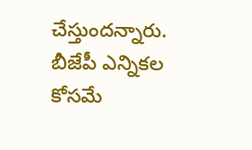చేస్తుందన్నారు. బీజేపీ ఎన్నికల కోసమే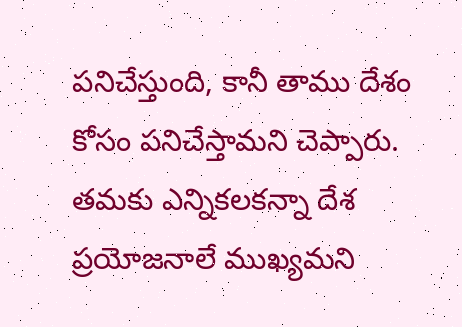పనిచేస్తుంది, కానీ తాము దేశం కోసం పనిచేస్తామని చెప్పారు. తమకు ఎన్నికలకన్నా దేశ ప్రయోజనాలే ముఖ్యమని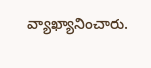వ్యాఖ్యానించారు.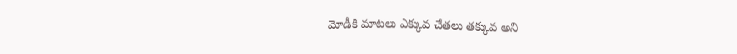మోడీకి మాటలు ఎక్కువ చేతలు తక్కువ అని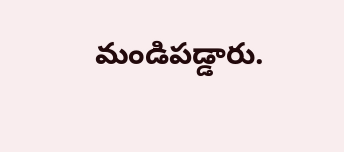మండిపడ్డారు.